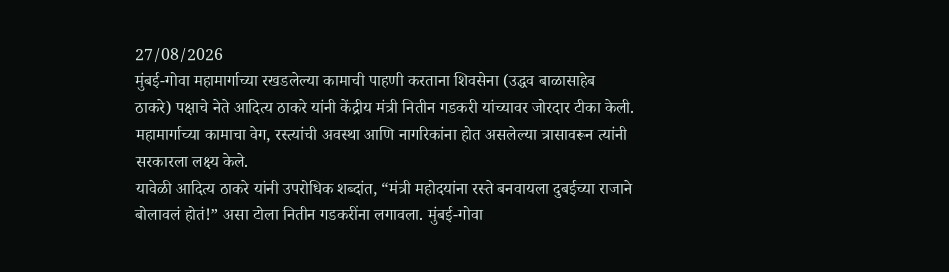27/08/2026
मुंबई-गोवा महामार्गाच्या रखडलेल्या कामाची पाहणी करताना शिवसेना (उद्धव बाळासाहेब ठाकरे) पक्षाचे नेते आदित्य ठाकरे यांनी केंद्रीय मंत्री नितीन गडकरी यांच्यावर जोरदार टीका केली. महामार्गाच्या कामाचा वेग, रस्त्यांची अवस्था आणि नागरिकांना होत असलेल्या त्रासावरून त्यांनी सरकारला लक्ष्य केले.
यावेळी आदित्य ठाकरे यांनी उपरोधिक शब्दांत, “मंत्री महोदयांना रस्ते बनवायला दुबईच्या राजाने बोलावलं होतं!” असा टोला नितीन गडकरींना लगावला. मुंबई-गोवा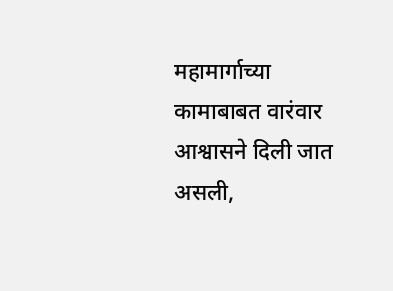महामार्गाच्या कामाबाबत वारंवार आश्वासने दिली जात असली,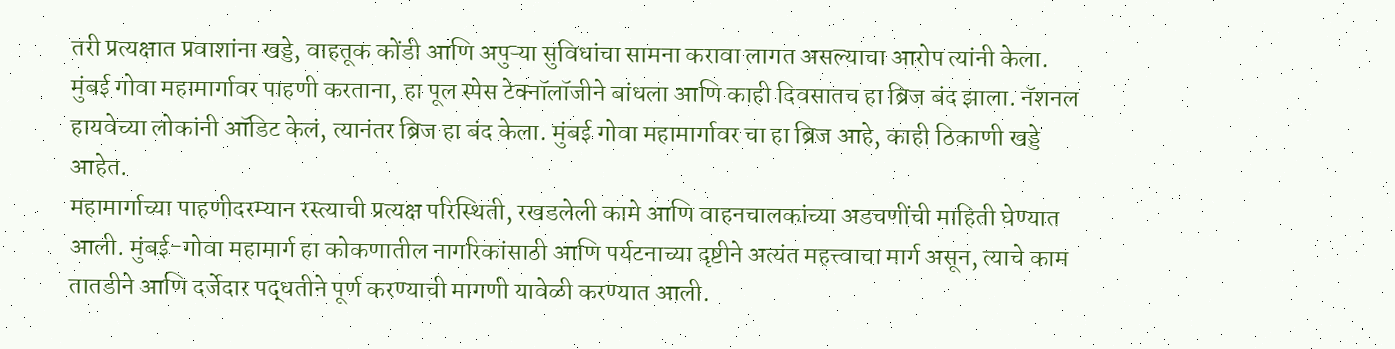तरी प्रत्यक्षात प्रवाशांना खड्डे, वाहतूक कोंडी आणि अपुऱ्या सुविधांचा सामना करावा लागत असल्याचा आरोप त्यांनी केला. मुंबई गोवा महामार्गावर पाहणी करताना, हा पूल स्पेस टेक्नॉलॉजीने बांधला आणि काही दिवसातच हा ब्रिज बंद झाला. नॅशनल हायवेच्या लोकांनी ऑडिट केलं, त्यानंतर ब्रिज हा बंद केला. मुंबई गोवा महामार्गावर चा हा ब्रिज आहे, काही ठिकाणी खड्डे आहेत.
महामार्गाच्या पाहणीदरम्यान रस्त्याची प्रत्यक्ष परिस्थिती, रखडलेली कामे आणि वाहनचालकांच्या अडचणींची माहिती घेण्यात आली. मुंबई-गोवा महामार्ग हा कोकणातील नागरिकांसाठी आणि पर्यटनाच्या दृष्टीने अत्यंत महत्त्वाचा मार्ग असून, त्याचे काम तातडीने आणि दर्जेदार पद्धतीने पूर्ण करण्याची मागणी यावेळी करण्यात आली.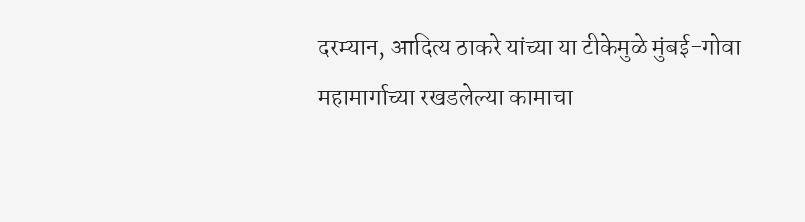दरम्यान, आदित्य ठाकरे यांच्या या टीकेमुळे मुंबई-गोवा महामार्गाच्या रखडलेल्या कामाचा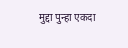मुद्दा पुन्हा एकदा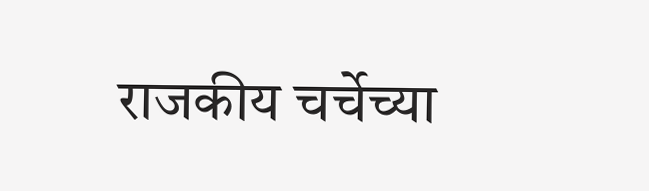राजकीय चर्चेच्या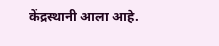केंद्रस्थानी आला आहे.